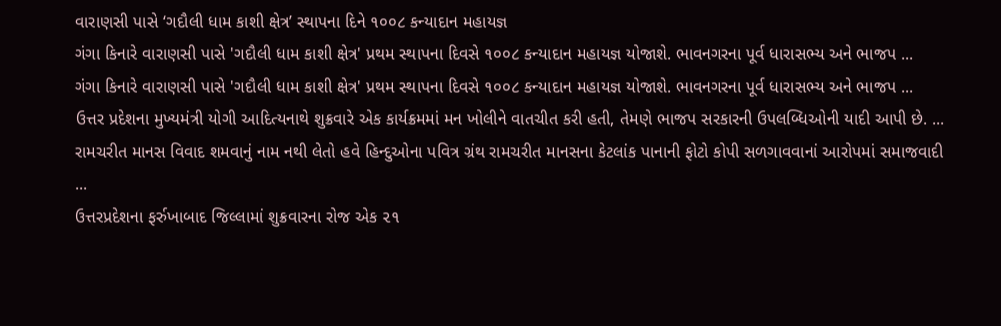વારાણસી પાસે ‘ગદૌલી ધામ કાશી ક્ષેત્ર’ સ્થાપના દિને ૧૦૦૮ કન્યાદાન મહાયજ્ઞ
ગંગા કિનારે વારાણસી પાસે 'ગદૌલી ધામ કાશી ક્ષેત્ર' પ્રથમ સ્થાપના દિવસે ૧૦૦૮ કન્યાદાન મહાયજ્ઞ યોજાશે. ભાવનગરના પૂર્વ ધારાસભ્ય અને ભાજપ ...
ગંગા કિનારે વારાણસી પાસે 'ગદૌલી ધામ કાશી ક્ષેત્ર' પ્રથમ સ્થાપના દિવસે ૧૦૦૮ કન્યાદાન મહાયજ્ઞ યોજાશે. ભાવનગરના પૂર્વ ધારાસભ્ય અને ભાજપ ...
ઉત્તર પ્રદેશના મુખ્યમંત્રી યોગી આદિત્યનાથે શુક્રવારે એક કાર્યક્રમમાં મન ખોલીને વાતચીત કરી હતી, તેમણે ભાજપ સરકારની ઉપલબ્ધિઓની યાદી આપી છે. ...
રામચરીત માનસ વિવાદ શમવાનું નામ નથી લેતો હવે હિન્દુઓના પવિત્ર ગ્રંથ રામચરીત માનસના કેટલાંક પાનાની ફોટો કોપી સળગાવવાનાં આરોપમાં સમાજવાદી ...
ઉત્તરપ્રદેશના ફર્રુખાબાદ જિલ્લામાં શુક્રવારના રોજ એક ૨૧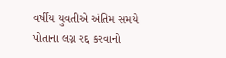વર્ષીય યુવતીએ અંતિમ સમયે પોતાના લગ્ન રદ્દ કરવાનો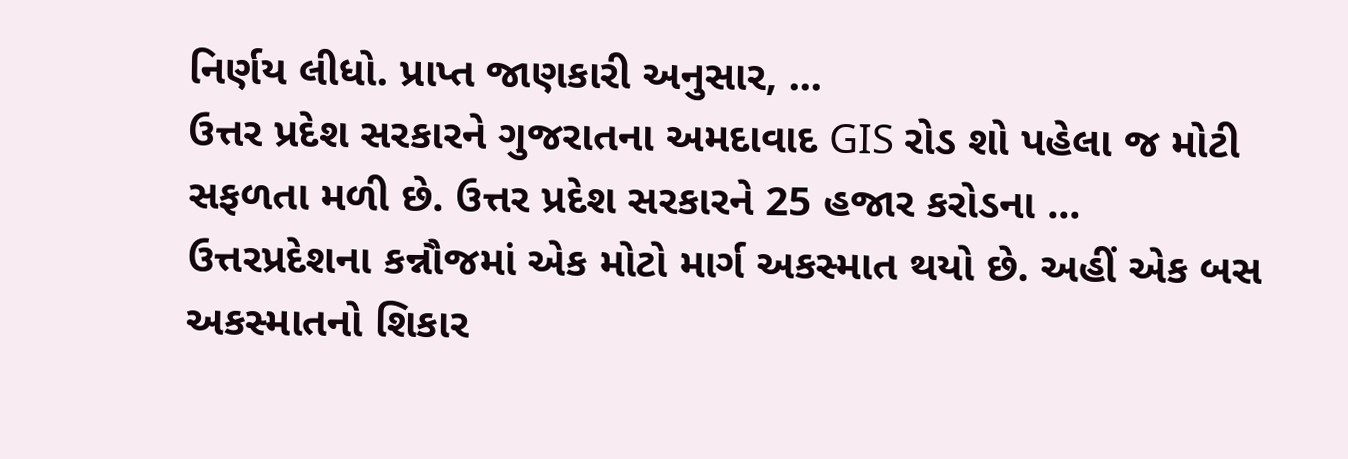નિર્ણય લીધો. પ્રાપ્ત જાણકારી અનુસાર, ...
ઉત્તર પ્રદેશ સરકારને ગુજરાતના અમદાવાદ GIS રોડ શો પહેલા જ મોટી સફળતા મળી છે. ઉત્તર પ્રદેશ સરકારને 25 હજાર કરોડના ...
ઉત્તરપ્રદેશના કન્નૌજમાં એક મોટો માર્ગ અકસ્માત થયો છે. અહીં એક બસ અકસ્માતનો શિકાર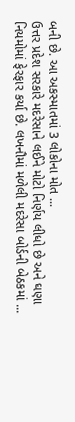બની છે. આ અકસ્માતમાં 3 લોકોના મોત ...
ઉત્તર પ્રદેશ સરકારે મદરેસાને લઈને મોટો નિર્ણય લીધો છે અને ઘણા નિયમોમાં ફેરફાર કર્યા છે. લખનૌમાં મળેલી મદરેસા બોર્ડની બેઠકમાં ...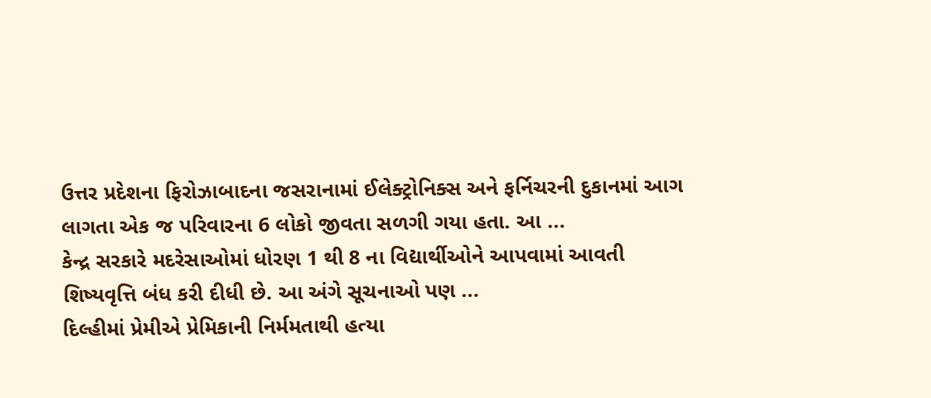ઉત્તર પ્રદેશના ફિરોઝાબાદના જસરાનામાં ઈલેક્ટ્રોનિક્સ અને ફર્નિચરની દુકાનમાં આગ લાગતા એક જ પરિવારના 6 લોકો જીવતા સળગી ગયા હતા. આ ...
કેન્દ્ર સરકારે મદરેસાઓમાં ધોરણ 1 થી 8 ના વિદ્યાર્થીઓને આપવામાં આવતી શિષ્યવૃત્તિ બંધ કરી દીધી છે. આ અંગે સૂચનાઓ પણ ...
દિલ્હીમાં પ્રેમીએ પ્રેમિકાની નિર્મમતાથી હત્યા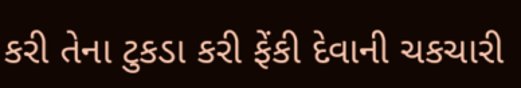કરી તેના ટુકડા કરી ફેંકી દેવાની ચકચારી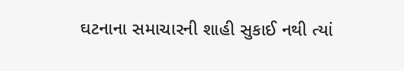ઘટનાના સમાચારની શાહી સુકાઈ નથી ત્યાં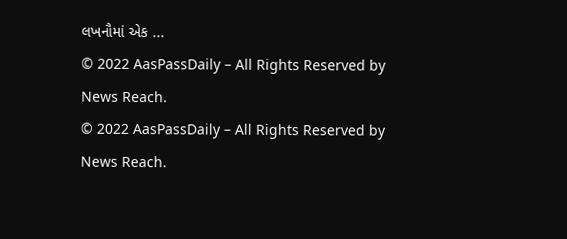લખનૌમાં એક ...
© 2022 AasPassDaily – All Rights Reserved by News Reach.
© 2022 AasPassDaily – All Rights Reserved by News Reach.